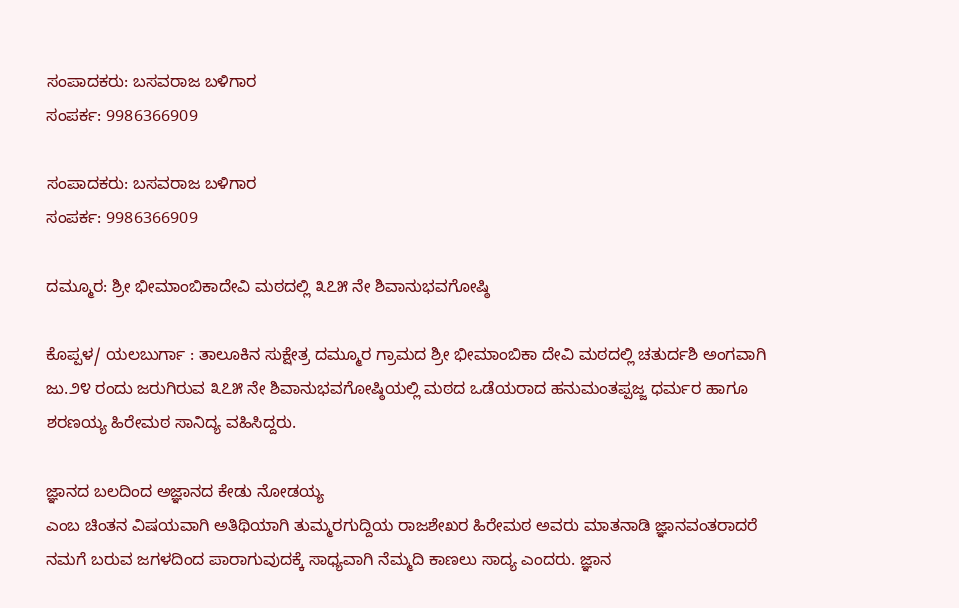ಸಂಪಾದಕರು: ಬಸವರಾಜ ಬಳಿಗಾರ
ಸಂಪರ್ಕ: 9986366909

ಸಂಪಾದಕರು: ಬಸವರಾಜ ಬಳಿಗಾರ
ಸಂಪರ್ಕ: 9986366909

ದಮ್ಮೂರ: ಶ್ರೀ ಭೀಮಾಂಬಿಕಾದೇವಿ ಮಠದಲ್ಲಿ ೩೭೫ ನೇ ಶಿವಾನುಭವಗೋಷ್ಠಿ

ಕೊಪ್ಪಳ/ ಯಲಬುರ್ಗಾ : ತಾಲೂಕಿನ ಸುಕ್ಷೇತ್ರ ದಮ್ಮೂರ ಗ್ರಾಮದ ಶ್ರೀ ಭೀಮಾಂಬಿಕಾ ದೇವಿ ಮಠದಲ್ಲಿ ಚತುರ್ದಶಿ ಅಂಗವಾಗಿ ಜು.೨೪ ರಂದು ಜರುಗಿರುವ ೩೭೫ ನೇ ಶಿವಾನುಭವಗೋಷ್ಠಿಯಲ್ಲಿ ಮಠದ ಒಡೆಯರಾದ ಹನುಮಂತಪ್ಪಜ್ಜ ಧರ್ಮರ ಹಾಗೂ ಶರಣಯ್ಯ ಹಿರೇಮಠ ಸಾನಿದ್ಯ ವಹಿಸಿದ್ದರು.

ಜ್ಞಾನದ ಬಲದಿಂದ ಅಜ್ಞಾನದ ಕೇಡು ನೋಡಯ್ಯ
ಎಂಬ ಚಿಂತನ ವಿಷಯವಾಗಿ ಅತಿಥಿಯಾಗಿ ತುಮ್ಮರಗುದ್ದಿಯ ರಾಜಶೇಖರ ಹಿರೇಮಠ ಅವರು ಮಾತನಾಡಿ ಜ್ಞಾನವಂತರಾದರೆ ನಮಗೆ ಬರುವ ಜಗಳದಿಂದ ಪಾರಾಗುವುದಕ್ಕೆ ಸಾಧ್ಯವಾಗಿ ನೆಮ್ಮದಿ ಕಾಣಲು ಸಾದ್ಯ ಎಂದರು. ಜ್ಞಾನ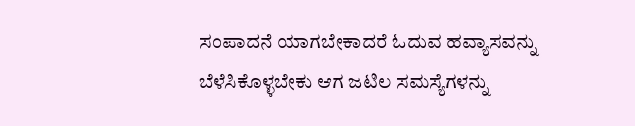ಸಂಪಾದನೆ ಯಾಗಬೇಕಾದರೆ ಓದುವ ಹವ್ಯಾಸವನ್ನು ಬೆಳೆಸಿಕೊಳ್ಳಬೇಕು ಆಗ ಜಟಿಲ ಸಮಸ್ಯೆಗಳನ್ನು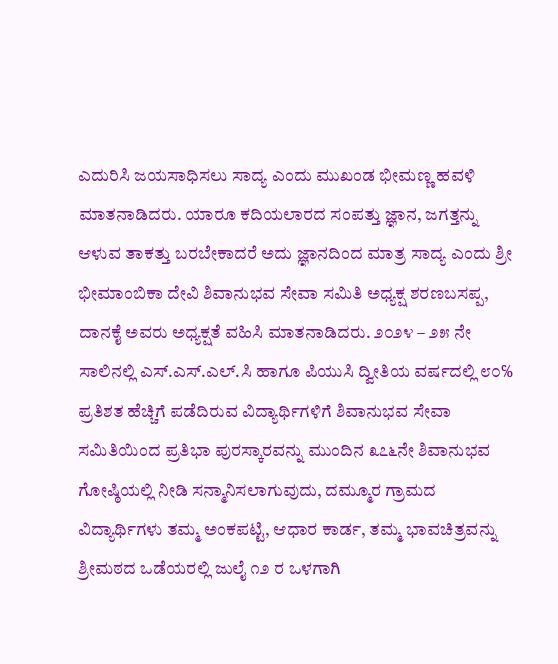ಎದುರಿಸಿ ಜಯಸಾಧಿಸಲು ಸಾದ್ಯ ಎಂದು ಮುಖಂಡ ಭೀಮಣ್ಣ ಹವಳಿ ಮಾತನಾಡಿದರು. ಯಾರೂ ಕದಿಯಲಾರದ ಸಂಪತ್ತು ಜ್ಞಾನ, ಜಗತ್ತನ್ನು ಆಳುವ ತಾಕತ್ತು ಬರಬೇಕಾದರೆ ಅದು ಜ್ಞಾನದಿಂದ ಮಾತ್ರ ಸಾದ್ಯ ಎಂದು ಶ್ರೀ ಭೀಮಾಂಬಿಕಾ ದೇವಿ ಶಿವಾನುಭವ ಸೇವಾ ಸಮಿತಿ ಅಧ್ಯಕ್ಷ ಶರಣಬಸಪ್ಪ, ದಾನಕೈ ಅವರು ಅಧ್ಯಕ್ಷತೆ ವಹಿಸಿ ಮಾತನಾಡಿದರು. ೨೦೨೪ – ೨೫ ನೇ ಸಾಲಿನಲ್ಲಿ ಎಸ್.ಎಸ್.ಎಲ್.ಸಿ ಹಾಗೂ ಪಿಯುಸಿ ದ್ವೀತಿಯ ವರ್ಷದಲ್ಲಿ ೮೦℅ ಪ್ರತಿಶತ ಹೆಚ್ಚಿಗೆ ಪಡೆದಿರುವ ವಿದ್ಯಾರ್ಥಿಗಳಿಗೆ ಶಿವಾನುಭವ ಸೇವಾ ಸಮಿತಿಯಿಂದ ಪ್ರತಿಭಾ ಪುರಸ್ಕಾರವನ್ನು ಮುಂದಿನ ೩೭೬ನೇ ಶಿವಾನುಭವ ಗೋಷ್ಠಿಯಲ್ಲಿ ನೀಡಿ ಸನ್ಮಾನಿಸಲಾಗುವುದು, ದಮ್ಮೂರ ಗ್ರಾಮದ ವಿದ್ಯಾರ್ಥಿಗಳು ತಮ್ಮ ಅಂಕಪಟ್ಟಿ, ಆಧಾರ ಕಾರ್ಡ, ತಮ್ಮ ಭಾವಚಿತ್ರವನ್ನು ಶ್ರೀಮಠದ ಒಡೆಯರಲ್ಲಿ ಜುಲೈ ೧೨ ರ ಒಳಗಾಗಿ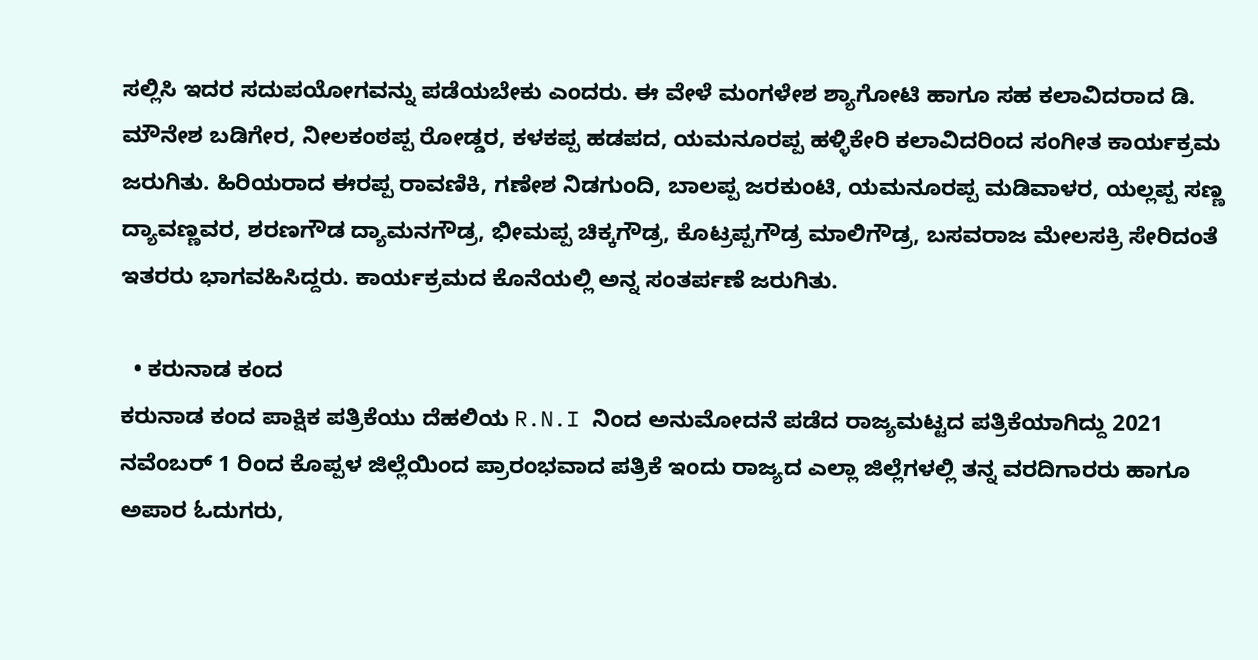ಸಲ್ಲಿಸಿ ಇದರ ಸದುಪಯೋಗವನ್ನು ಪಡೆಯಬೇಕು ಎಂದರು. ಈ ವೇಳೆ ಮಂಗಳೇಶ ಶ್ಯಾಗೋಟಿ ಹಾಗೂ ಸಹ ಕಲಾವಿದರಾದ ಡಿ. ಮೌನೇಶ ಬಡಿಗೇರ, ನೀಲಕಂಠಪ್ಪ ರೋಡ್ಡರ, ಕಳಕಪ್ಪ ಹಡಪದ, ಯಮನೂರಪ್ಪ ಹಳ್ಳಿಕೇರಿ ಕಲಾವಿದರಿಂದ ಸಂಗೀತ ಕಾರ್ಯಕ್ರಮ ಜರುಗಿತು. ಹಿರಿಯರಾದ ಈರಪ್ಪ ರಾವಣಿಕಿ, ಗಣೇಶ ನಿಡಗುಂದಿ, ಬಾಲಪ್ಪ ಜರಕುಂಟಿ, ಯಮನೂರಪ್ಪ ಮಡಿವಾಳರ, ಯಲ್ಲಪ್ಪ ಸಣ್ಣ ದ್ಯಾವಣ್ಣವರ, ಶರಣಗೌಡ ದ್ಯಾಮನಗೌಡ್ರ, ಭೀಮಪ್ಪ ಚಿಕ್ಕಗೌಡ್ರ, ಕೊಟ್ರಪ್ಪಗೌಡ್ರ ಮಾಲಿಗೌಡ್ರ, ಬಸವರಾಜ ಮೇಲಸಕ್ರಿ ಸೇರಿದಂತೆ ಇತರರು ಭಾಗವಹಿಸಿದ್ದರು. ಕಾರ್ಯಕ್ರಮದ ಕೊನೆಯಲ್ಲಿ ಅನ್ನ ಸಂತರ್ಪಣೆ ಜರುಗಿತು.

  • ಕರುನಾಡ ಕಂದ
ಕರುನಾಡ ಕಂದ ಪಾಕ್ಷಿಕ ಪತ್ರಿಕೆಯು ದೆಹಲಿಯ R.N.I ನಿಂದ ಅನುಮೋದನೆ ಪಡೆದ ರಾಜ್ಯಮಟ್ಟದ ಪತ್ರಿಕೆಯಾಗಿದ್ದು 2021 ನವೆಂಬರ್ 1 ರಿಂದ ಕೊಪ್ಪಳ ಜಿಲ್ಲೆಯಿಂದ ಪ್ರಾರಂಭವಾದ ಪತ್ರಿಕೆ ಇಂದು ರಾಜ್ಯದ ಎಲ್ಲಾ ಜಿಲ್ಲೆಗಳಲ್ಲಿ ತನ್ನ ವರದಿಗಾರರು ಹಾಗೂ ಅಪಾರ ಓದುಗರು,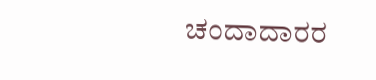ಚಂದಾದಾರರ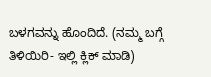ಬಳಗವನ್ನು ಹೊಂದಿದೆ. (ನಮ್ಮ ಬಗ್ಗೆ ತಿಳಿಯಿರಿ- ಇಲ್ಲಿ ಕ್ಲಿಕ್‌ ಮಾಡಿ)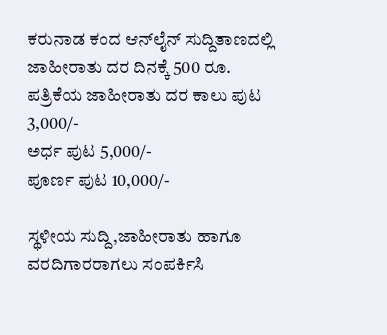ಕರುನಾಡ ಕಂದ ಆನ್‌ಲೈನ್‌ ಸುದ್ದಿತಾಣದಲ್ಲಿ ಜಾಹೀರಾತು ದರ ದಿನಕ್ಕೆ 500 ರೂ.
ಪತ್ರಿಕೆಯ ಜಾಹೀರಾತು ದರ ಕಾಲು ಪುಟ 3,000/-
ಅರ್ಧ ಪುಟ 5,000/-
ಪೂರ್ಣ ಪುಟ 10,000/-

ಸ್ಥಳೀಯ ಸುದ್ದಿ,ಜಾಹೀರಾತು ಹಾಗೂ ವರದಿಗಾರರಾಗಲು ಸಂಪರ್ಕಿಸಿ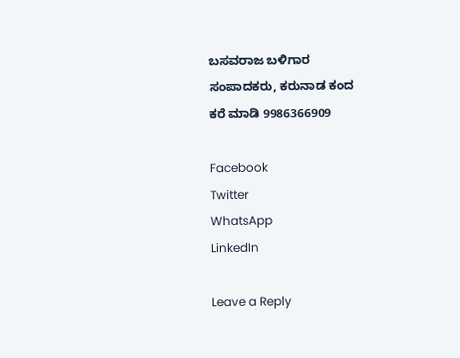ಬಸವರಾಜ ಬಳಿಗಾರ
ಸಂಪಾದಕರು, ಕರುನಾಡ ಕಂದ
ಕರೆ ಮಾಡಿ 9986366909

Facebook
Twitter
WhatsApp
LinkedIn

Leave a Reply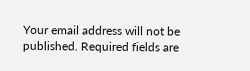Your email address will not be published. Required fields are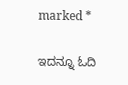marked *

ಇದನ್ನೂ ಓದಿ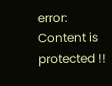error: Content is protected !!